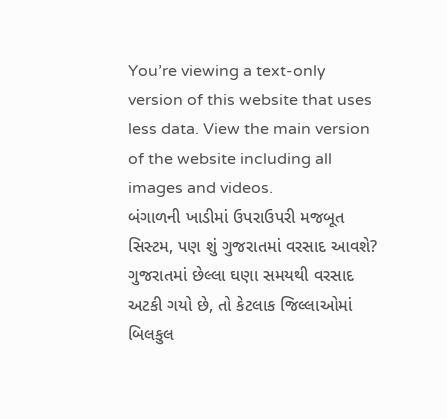You’re viewing a text-only version of this website that uses less data. View the main version of the website including all images and videos.
બંગાળની ખાડીમાં ઉપરાઉપરી મજબૂત સિસ્ટમ, પણ શું ગુજરાતમાં વરસાદ આવશે?
ગુજરાતમાં છેલ્લા ઘણા સમયથી વરસાદ અટકી ગયો છે, તો કેટલાક જિલ્લાઓમાં બિલકુલ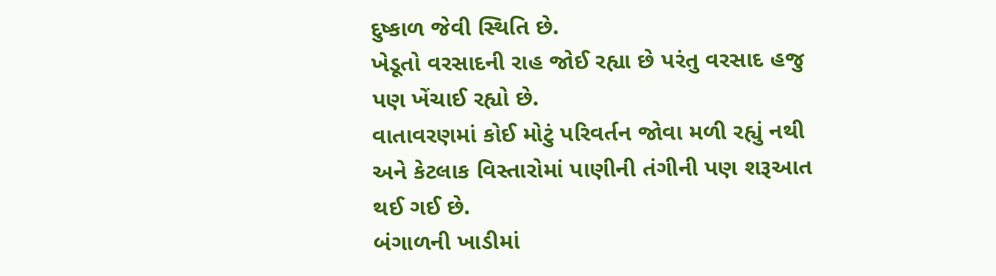દુષ્કાળ જેવી સ્થિતિ છે.
ખેડૂતો વરસાદની રાહ જોઈ રહ્યા છે પરંતુ વરસાદ હજુ પણ ખેંચાઈ રહ્યો છે.
વાતાવરણમાં કોઈ મોટું પરિવર્તન જોવા મળી રહ્યું નથી અને કેટલાક વિસ્તારોમાં પાણીની તંગીની પણ શરૂઆત થઈ ગઈ છે.
બંગાળની ખાડીમાં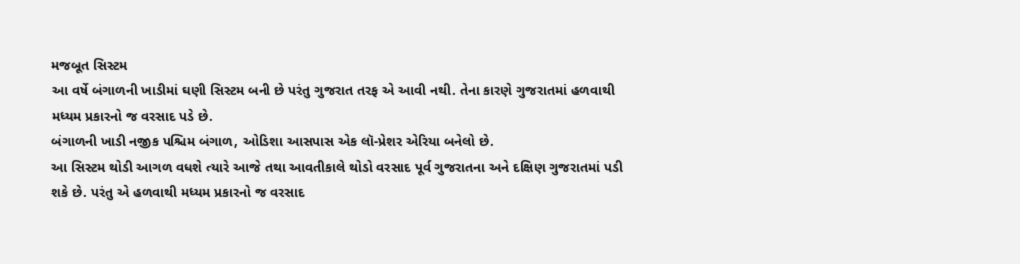મજબૂત સિસ્ટમ
આ વર્ષે બંગાળની ખાડીમાં ઘણી સિસ્ટમ બની છે પરંતુ ગુજરાત તરફ એ આવી નથી. તેના કારણે ગુજરાતમાં હળવાથી મધ્યમ પ્રકારનો જ વરસાદ પડે છે.
બંગાળની ખાડી નજીક પશ્ચિમ બંગાળ, ઓડિશા આસપાસ એક લૉ-પ્રેશર એરિયા બનેલો છે.
આ સિસ્ટમ થોડી આગળ વધશે ત્યારે આજે તથા આવતીકાલે થોડો વરસાદ પૂર્વ ગુજરાતના અને દક્ષિણ ગુજરાતમાં પડી શકે છે. પરંતુ એ હળવાથી મધ્યમ પ્રકારનો જ વરસાદ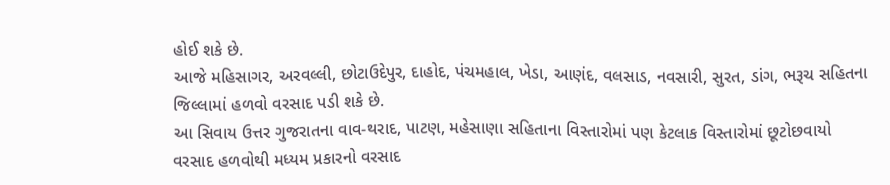હોઈ શકે છે.
આજે મહિસાગર, અરવલ્લી, છોટાઉદેપુર, દાહોદ, પંચમહાલ, ખેડા, આણંદ, વલસાડ, નવસારી, સુરત, ડાંગ, ભરૂચ સહિતના જિલ્લામાં હળવો વરસાદ પડી શકે છે.
આ સિવાય ઉત્તર ગુજરાતના વાવ-થરાદ, પાટણ, મહેસાણા સહિતાના વિસ્તારોમાં પણ કેટલાક વિસ્તારોમાં છૂટોછવાયો વરસાદ હળવોથી મધ્યમ પ્રકારનો વરસાદ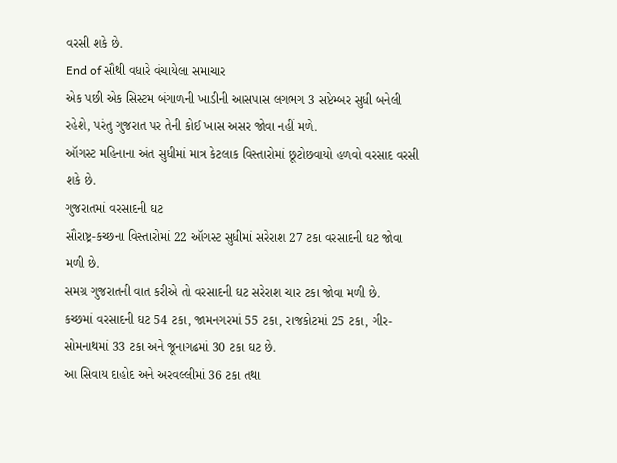વરસી શકે છે.
End of સૌથી વધારે વંચાયેલા સમાચાર
એક પછી એક સિસ્ટમ બંગાળની ખાડીની આસપાસ લગભગ 3 સપ્ટેમ્બર સુધી બનેલી રહેશે, પરંતુ ગુજરાત પર તેની કોઈ ખાસ અસર જોવા નહીં મળે.
ઑગસ્ટ મહિનાના અંત સુધીમાં માત્ર કેટલાક વિસ્તારોમાં છૂટોછવાયો હળવો વરસાદ વરસી શકે છે.
ગુજરાતમાં વરસાદની ઘટ
સૌરાષ્ટ્ર-કચ્છના વિસ્તારોમાં 22 ઑગસ્ટ સુધીમાં સરેરાશ 27 ટકા વરસાદની ઘટ જોવા મળી છે.
સમગ્ર ગુજરાતની વાત કરીએ તો વરસાદની ઘટ સરેરાશ ચાર ટકા જોવા મળી છે.
કચ્છમાં વરસાદની ઘટ 54 ટકા, જામનગરમાં 55 ટકા, રાજકોટમાં 25 ટકા, ગીર-સોમનાથમાં 33 ટકા અને જૂનાગઢમાં 30 ટકા ઘટ છે.
આ સિવાય દાહોદ અને અરવલ્લીમાં 36 ટકા તથા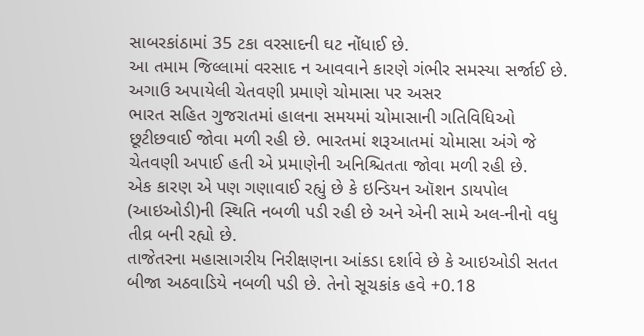સાબરકાંઠામાં 35 ટકા વરસાદની ઘટ નોંધાઈ છે.
આ તમામ જિલ્લામાં વરસાદ ન આવવાને કારણે ગંભીર સમસ્યા સર્જાઈ છે.
અગાઉ અપાયેલી ચેતવણી પ્રમાણે ચોમાસા પર અસર
ભારત સહિત ગુજરાતમાં હાલના સમયમાં ચોમાસાની ગતિવિધિઓ છૂટીછવાઈ જોવા મળી રહી છે. ભારતમાં શરૂઆતમાં ચોમાસા અંગે જે ચેતવણી અપાઈ હતી એ પ્રમાણેની અનિશ્ચિતતા જોવા મળી રહી છે.
એક કારણ એ પણ ગણાવાઈ રહ્યું છે કે ઇન્ડિયન ઑશન ડાયપોલ (આઇઓડી)ની સ્થિતિ નબળી પડી રહી છે અને એની સામે અલ-નીનો વધુ તીવ્ર બની રહ્યો છે.
તાજેતરના મહાસાગરીય નિરીક્ષણના આંકડા દર્શાવે છે કે આઇઓડી સતત બીજા અઠવાડિયે નબળી પડી છે. તેનો સૂચકાંક હવે +0.18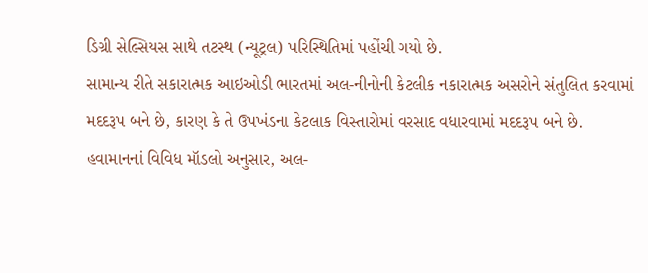ડિગ્રી સેલ્સિયસ સાથે તટસ્થ (ન્યૂટ્રલ) પરિસ્થિતિમાં પહોંચી ગયો છે.
સામાન્ય રીતે સકારાત્મક આઇઓડી ભારતમાં અલ-નીનોની કેટલીક નકારાત્મક અસરોને સંતુલિત કરવામાં મદદરૂપ બને છે, કારણ કે તે ઉપખંડના કેટલાક વિસ્તારોમાં વરસાદ વધારવામાં મદદરૂપ બને છે.
હવામાનનાં વિવિધ મૉડલો અનુસાર, અલ-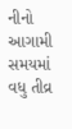નીનો આગામી સમયમાં વધુ તીવ્ર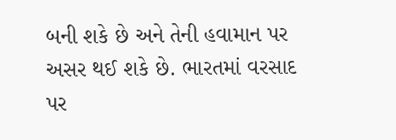બની શકે છે અને તેની હવામાન પર અસર થઈ શકે છે. ભારતમાં વરસાદ પર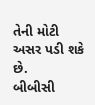તેની મોટી અસર પડી શકે છે.
બીબીસી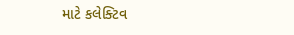માટે કલેક્ટિવ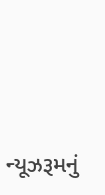ન્યૂઝરૂમનું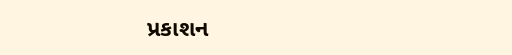પ્રકાશન